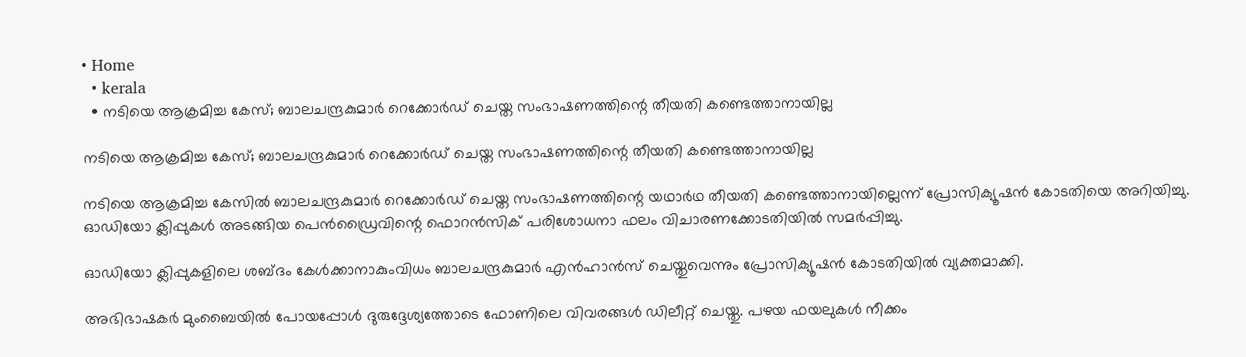• Home
  • kerala
  • നടിയെ ആക്രമിച്ച കേസ്; ബാലചന്ദ്രകുമാര്‍ റെക്കോര്‍ഡ് ചെയ്ത സംഭാഷണത്തിന്റെ തീയതി കണ്ടെത്താനായില്ല

നടിയെ ആക്രമിച്ച കേസ്; ബാലചന്ദ്രകുമാര്‍ റെക്കോര്‍ഡ് ചെയ്ത സംഭാഷണത്തിന്റെ തീയതി കണ്ടെത്താനായില്ല

നടിയെ ആക്രമിച്ച കേസില്‍ ബാലചന്ദ്രകുമാർ റെക്കോർഡ് ചെയ്ത സംഭാഷണത്തിന്റെ യഥാർഥ തീയതി കണ്ടെത്താനായില്ലെന്ന് പ്രോസിക്യൂഷൻ കോടതിയെ അറിയിച്ചു. ഓഡിയോ ക്ലിപ്പുകൾ അടങ്ങിയ പെൻഡ്രൈവിന്റെ ഫൊറൻസിക് പരിശോധനാ ഫലം വിചാരണക്കോടതിയിൽ സമർപ്പിച്ചു.

ഓഡിയോ ക്ലിപ്പുകളിലെ ശബ്ദം കേൾക്കാനാകുംവിധം ബാലചന്ദ്രകുമാർ എൻഹാൻസ് ചെയ്തുവെന്നും പ്രോസിക്യൂഷൻ കോടതിയിൽ വ്യക്തമാക്കി.

അഭിഭാഷകർ മുംബൈയിൽ പോയപ്പോൾ ദുരുദ്ദേശ്യത്തോടെ ഫോണിലെ വിവരങ്ങൾ ഡിലീറ്റ് ചെയ്തു. പഴയ ഫയലുകൾ നീക്കം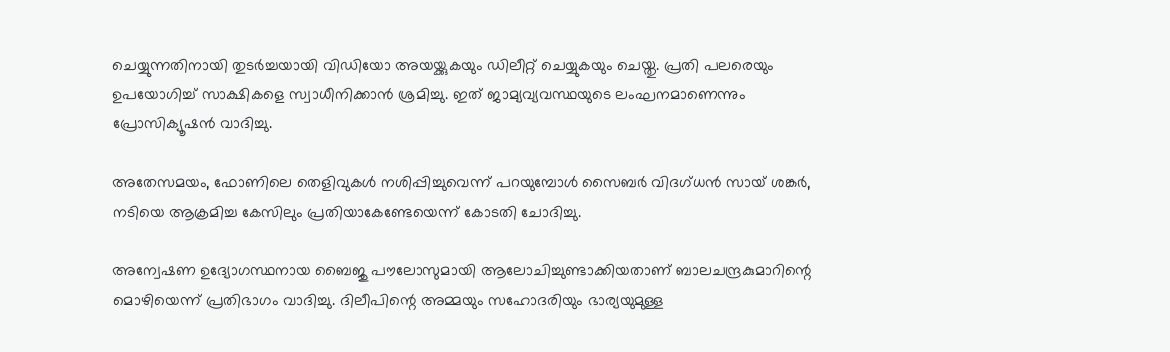ചെയ്യുന്നതിനായി തുടർച്ചയായി വിഡിയോ അയയ്ക്കുകയും ഡിലീറ്റ് ചെയ്യുകയും ചെയ്തു. പ്രതി പലരെയും ഉപയോഗിച്ച് സാക്ഷികളെ സ്വാധീനിക്കാൻ ശ്രമിച്ചു. ഇത് ജാമ്യവ്യവസ്ഥയുടെ ലംഘനമാണെന്നും പ്രോസിക്യൂഷൻ വാദിച്ചു.

അതേസമയം, ഫോണിലെ തെളിവുകൾ നശിപ്പിച്ചുവെന്ന് പറയുമ്പോൾ സൈബർ വിദഗ്ധൻ സായ് ശങ്കർ, നടിയെ ആക്രമിച്ച കേസിലും പ്രതിയാകേണ്ടേയെന്ന് കോടതി ചോദിച്ചു.

അന്വേഷണ ഉദ്യോഗസ്ഥനായ ബൈജു പൗലോസുമായി ആലോചിച്ചുണ്ടാക്കിയതാണ് ബാലചന്ദ്രകുമാറിന്റെ മൊഴിയെന്ന് പ്രതിഭാഗം വാദിച്ചു. ദിലീപിന്റെ അമ്മയും സഹോദരിയും ഭാര്യയുമുള്ള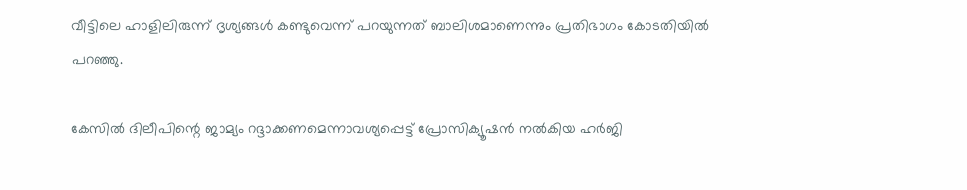വീട്ടിലെ ഹാളിലിരുന്ന് ദൃശ്യങ്ങൾ കണ്ടുവെന്ന് പറയുന്നത് ബാലിശമാണെന്നും പ്രതിഭാഗം കോടതിയിൽ പറഞ്ഞു.

കേസിൽ ദിലീപിന്റെ ജാമ്യം റദ്ദാക്കണമെന്നാവശ്യപ്പെട്ട് പ്രോസിക്യൂഷൻ നൽകിയ ഹർജി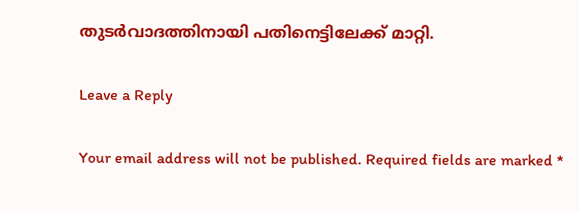തുടർവാദത്തിനായി പതിനെട്ടിലേക്ക് മാറ്റി.

Leave a Reply

Your email address will not be published. Required fields are marked *